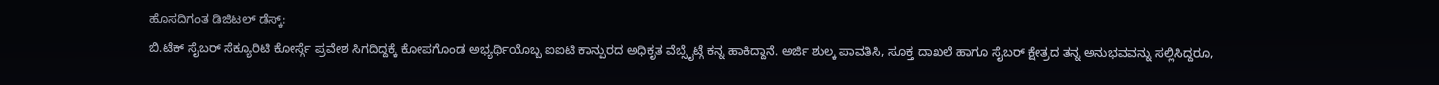ಹೊಸದಿಗಂತ ಡಿಜಿಟಲ್ ಡೆಸ್ಕ್:
ಬಿ.ಟೆಕ್ ಸೈಬರ್ ಸೆಕ್ಯೂರಿಟಿ ಕೋರ್ಸ್ಗೆ ಪ್ರವೇಶ ಸಿಗದಿದ್ದಕ್ಕೆ ಕೋಪಗೊಂಡ ಅಭ್ಯರ್ಥಿಯೊಬ್ಬ ಐಐಟಿ ಕಾನ್ಪುರದ ಅಧಿಕೃತ ವೆಬ್ಸೈಟ್ಗೆ ಕನ್ನ ಹಾಕಿದ್ದಾನೆ. ಅರ್ಜಿ ಶುಲ್ಕ ಪಾವತಿಸಿ, ಸೂಕ್ತ ದಾಖಲೆ ಹಾಗೂ ಸೈಬರ್ ಕ್ಷೇತ್ರದ ತನ್ನ ಅನುಭವವನ್ನು ಸಲ್ಲಿಸಿದ್ದರೂ,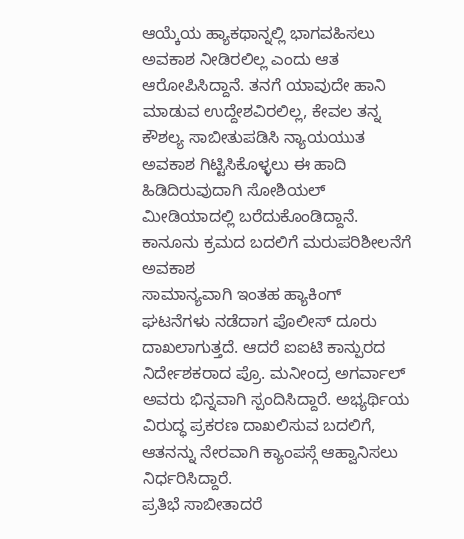ಆಯ್ಕೆಯ ಹ್ಯಾಕಥಾನ್ನಲ್ಲಿ ಭಾಗವಹಿಸಲು ಅವಕಾಶ ನೀಡಿರಲಿಲ್ಲ ಎಂದು ಆತ ಆರೋಪಿಸಿದ್ದಾನೆ. ತನಗೆ ಯಾವುದೇ ಹಾನಿ ಮಾಡುವ ಉದ್ದೇಶವಿರಲಿಲ್ಲ, ಕೇವಲ ತನ್ನ ಕೌಶಲ್ಯ ಸಾಬೀತುಪಡಿಸಿ ನ್ಯಾಯಯುತ ಅವಕಾಶ ಗಿಟ್ಟಿಸಿಕೊಳ್ಳಲು ಈ ಹಾದಿ ಹಿಡಿದಿರುವುದಾಗಿ ಸೋಶಿಯಲ್ ಮೀಡಿಯಾದಲ್ಲಿ ಬರೆದುಕೊಂಡಿದ್ದಾನೆ.
ಕಾನೂನು ಕ್ರಮದ ಬದಲಿಗೆ ಮರುಪರಿಶೀಲನೆಗೆ ಅವಕಾಶ
ಸಾಮಾನ್ಯವಾಗಿ ಇಂತಹ ಹ್ಯಾಕಿಂಗ್ ಘಟನೆಗಳು ನಡೆದಾಗ ಪೊಲೀಸ್ ದೂರು ದಾಖಲಾಗುತ್ತದೆ. ಆದರೆ ಐಐಟಿ ಕಾನ್ಪುರದ ನಿರ್ದೇಶಕರಾದ ಪ್ರೊ. ಮನೀಂದ್ರ ಅಗರ್ವಾಲ್ ಅವರು ಭಿನ್ನವಾಗಿ ಸ್ಪಂದಿಸಿದ್ದಾರೆ. ಅಭ್ಯರ್ಥಿಯ ವಿರುದ್ಧ ಪ್ರಕರಣ ದಾಖಲಿಸುವ ಬದಲಿಗೆ, ಆತನನ್ನು ನೇರವಾಗಿ ಕ್ಯಾಂಪಸ್ಗೆ ಆಹ್ವಾನಿಸಲು ನಿರ್ಧರಿಸಿದ್ದಾರೆ.
ಪ್ರತಿಭೆ ಸಾಬೀತಾದರೆ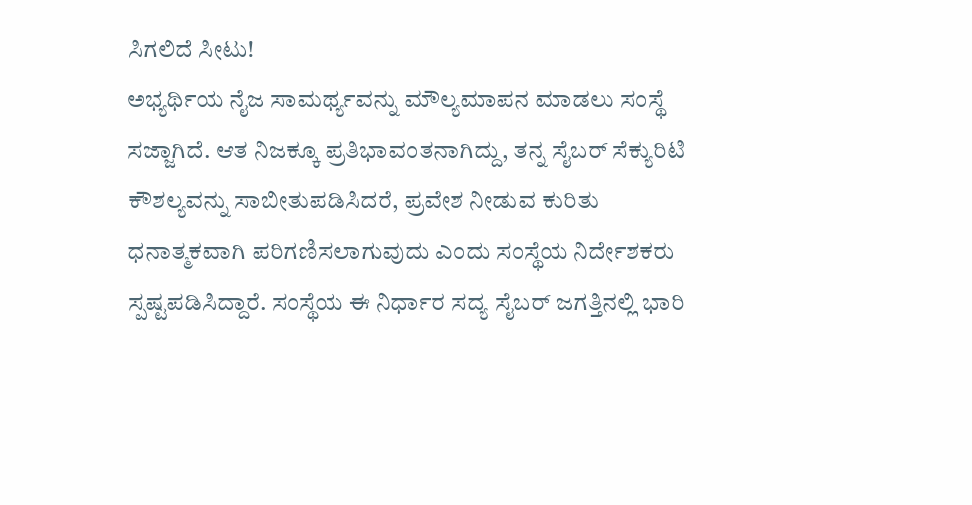ಸಿಗಲಿದೆ ಸೀಟು!
ಅಭ್ಯರ್ಥಿಯ ನೈಜ ಸಾಮರ್ಥ್ಯವನ್ನು ಮೌಲ್ಯಮಾಪನ ಮಾಡಲು ಸಂಸ್ಥೆ ಸಜ್ಜಾಗಿದೆ. ಆತ ನಿಜಕ್ಕೂ ಪ್ರತಿಭಾವಂತನಾಗಿದ್ದು, ತನ್ನ ಸೈಬರ್ ಸೆಕ್ಯುರಿಟಿ ಕೌಶಲ್ಯವನ್ನು ಸಾಬೀತುಪಡಿಸಿದರೆ, ಪ್ರವೇಶ ನೀಡುವ ಕುರಿತು ಧನಾತ್ಮಕವಾಗಿ ಪರಿಗಣಿಸಲಾಗುವುದು ಎಂದು ಸಂಸ್ಥೆಯ ನಿರ್ದೇಶಕರು ಸ್ಪಷ್ಟಪಡಿಸಿದ್ದಾರೆ. ಸಂಸ್ಥೆಯ ಈ ನಿರ್ಧಾರ ಸದ್ಯ ಸೈಬರ್ ಜಗತ್ತಿನಲ್ಲಿ ಭಾರಿ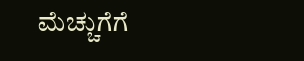ಮೆಚ್ಚುಗೆಗೆ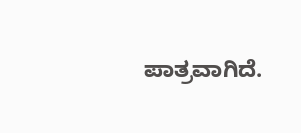ಪಾತ್ರವಾಗಿದೆ.